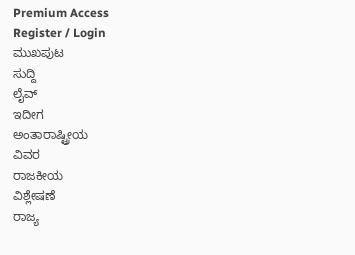Premium Access
Register / Login
ಮುಖಪುಟ
ಸುದ್ದಿ
ಲೈವ್
ಇದೀಗ
ಅಂತಾರಾಷ್ಟ್ರೀಯ
ವಿವರ
ರಾಜಕೀಯ
ವಿಶ್ಲೇಷಣೆ
ರಾಜ್ಯ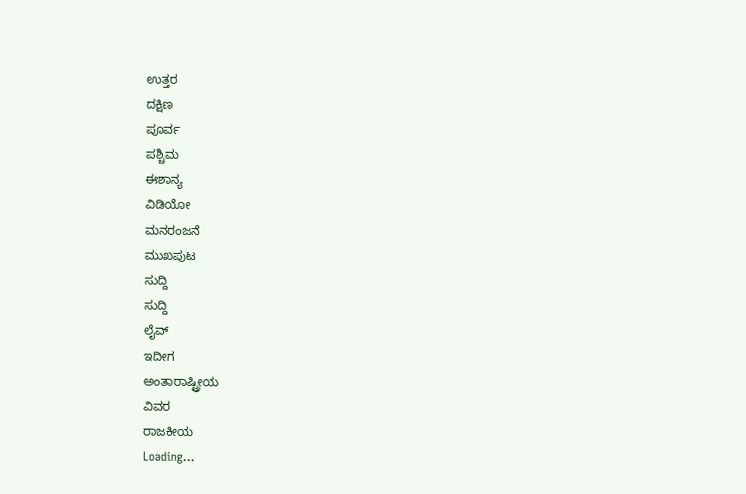ಉತ್ತರ
ದಕ್ಷಿಣ
ಪೂರ್ವ
ಪಶ್ಚಿಮ
ಈಶಾನ್ಯ
ವಿಡಿಯೋ
ಮನರಂಜನೆ
ಮುಖಪುಟ
ಸುದ್ದಿ
ಸುದ್ದಿ
ಲೈವ್
ಇದೀಗ
ಅಂತಾರಾಷ್ಟ್ರೀಯ
ವಿವರ
ರಾಜಕೀಯ
Loading...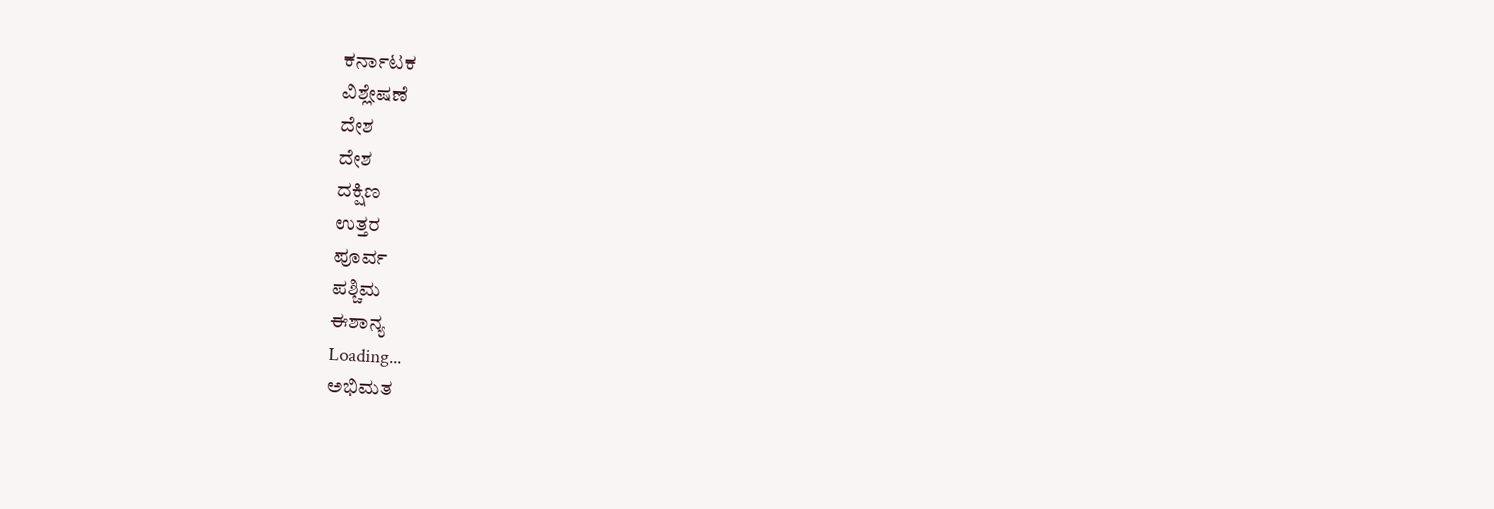ಕರ್ನಾಟಕ
ವಿಶ್ಲೇಷಣೆ
ದೇಶ
ದೇಶ
ದಕ್ಷಿಣ
ಉತ್ತರ
ಪೂರ್ವ
ಪಶ್ಚಿಮ
ಈಶಾನ್ಯ
Loading...
ಅಭಿಮತ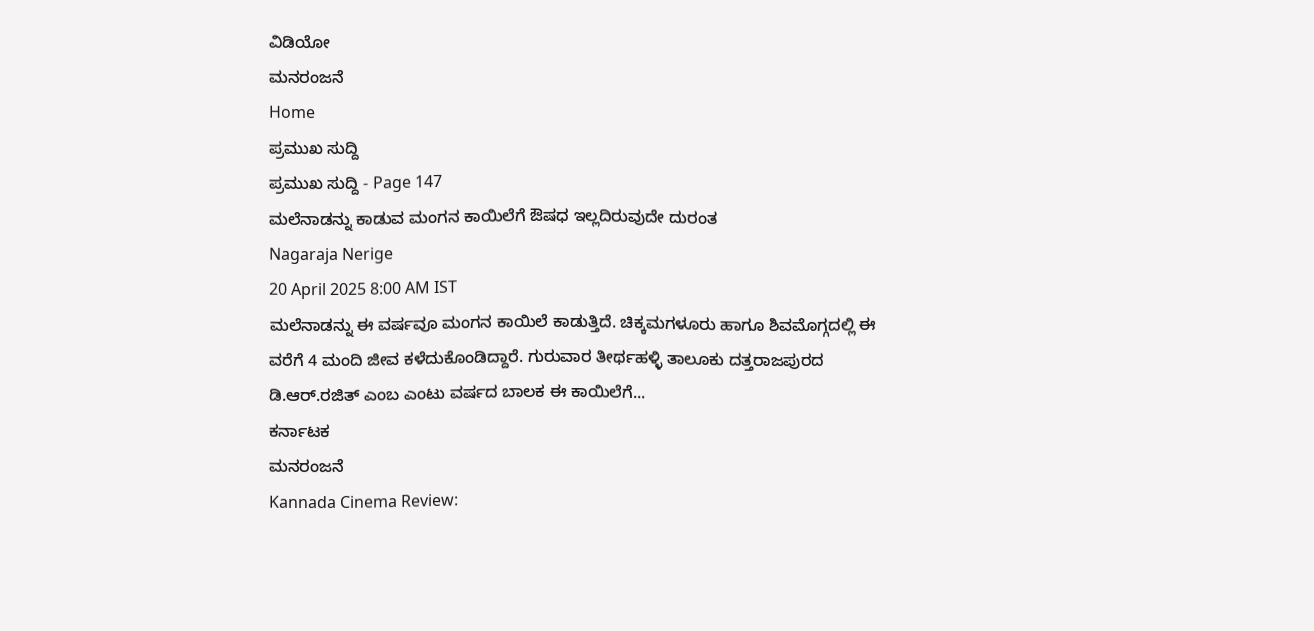ವಿಡಿಯೋ
ಮನರಂಜನೆ
Home
ಪ್ರಮುಖ ಸುದ್ದಿ
ಪ್ರಮುಖ ಸುದ್ದಿ - Page 147
ಮಲೆನಾಡನ್ನು ಕಾಡುವ ಮಂಗನ ಕಾಯಿಲೆಗೆ ಔಷಧ ಇಲ್ಲದಿರುವುದೇ ದುರಂತ
Nagaraja Nerige
20 April 2025 8:00 AM IST
ಮಲೆನಾಡನ್ನು ಈ ವರ್ಷವೂ ಮಂಗನ ಕಾಯಿಲೆ ಕಾಡುತ್ತಿದೆ. ಚಿಕ್ಕಮಗಳೂರು ಹಾಗೂ ಶಿವಮೊಗ್ಗದಲ್ಲಿ ಈ ವರೆಗೆ 4 ಮಂದಿ ಜೀವ ಕಳೆದುಕೊಂಡಿದ್ದಾರೆ. ಗುರುವಾರ ತೀರ್ಥಹಳ್ಳಿ ತಾಲೂಕು ದತ್ತರಾಜಪುರದ ಡಿ.ಆರ್.ರಜಿತ್ ಎಂಬ ಎಂಟು ವರ್ಷದ ಬಾಲಕ ಈ ಕಾಯಿಲೆಗೆ...
ಕರ್ನಾಟಕ
ಮನರಂಜನೆ
Kannada Cinema Review: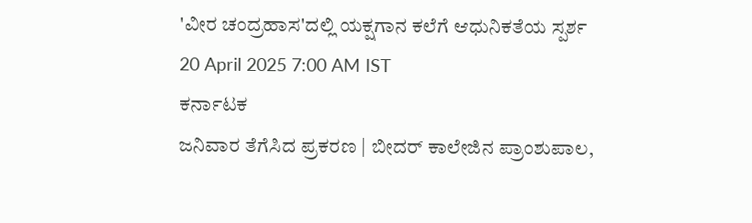'ವೀರ ಚಂದ್ರಹಾಸ'ದಲ್ಲಿ ಯಕ್ಷಗಾನ ಕಲೆಗೆ ಆಧುನಿಕತೆಯ ಸ್ಪರ್ಶ
20 April 2025 7:00 AM IST
ಕರ್ನಾಟಕ
ಜನಿವಾರ ತೆಗೆಸಿದ ಪ್ರಕರಣ | ಬೀದರ್ ಕಾಲೇಜಿನ ಪ್ರಾಂಶುಪಾಲ,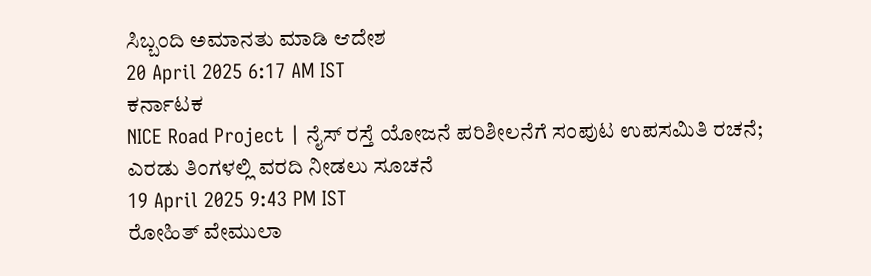ಸಿಬ್ಬಂದಿ ಅಮಾನತು ಮಾಡಿ ಆದೇಶ
20 April 2025 6:17 AM IST
ಕರ್ನಾಟಕ
NICE Road Project | ನೈಸ್ ರಸ್ತೆ ಯೋಜನೆ ಪರಿಶೀಲನೆಗೆ ಸಂಪುಟ ಉಪಸಮಿತಿ ರಚನೆ; ಎರಡು ತಿಂಗಳಲ್ಲಿ ವರದಿ ನೀಡಲು ಸೂಚನೆ
19 April 2025 9:43 PM IST
ರೋಹಿತ್ ವೇಮುಲಾ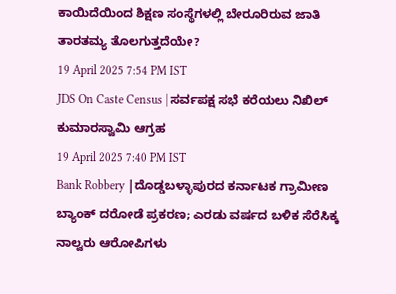ಕಾಯಿದೆಯಿಂದ ಶಿಕ್ಷಣ ಸಂಸ್ಥೆಗಳಲ್ಲಿ ಬೇರೂರಿರುವ ಜಾತಿ ತಾರತಮ್ಯ ತೊಲಗುತ್ತದೆಯೇ?
19 April 2025 7:54 PM IST
JDS On Caste Census | ಸರ್ವಪಕ್ಷ ಸಭೆ ಕರೆಯಲು ನಿಖಿಲ್ ಕುಮಾರಸ್ವಾಮಿ ಆಗ್ರಹ
19 April 2025 7:40 PM IST
Bank Robbery |ದೊಡ್ಡಬಳ್ಳಾಪುರದ ಕರ್ನಾಟಕ ಗ್ರಾಮೀಣ ಬ್ಯಾಂಕ್ ದರೋಡೆ ಪ್ರಕರಣ; ಎರಡು ವರ್ಷದ ಬಳಿಕ ಸೆರೆಸಿಕ್ಕ ನಾಲ್ವರು ಆರೋಪಿಗಳು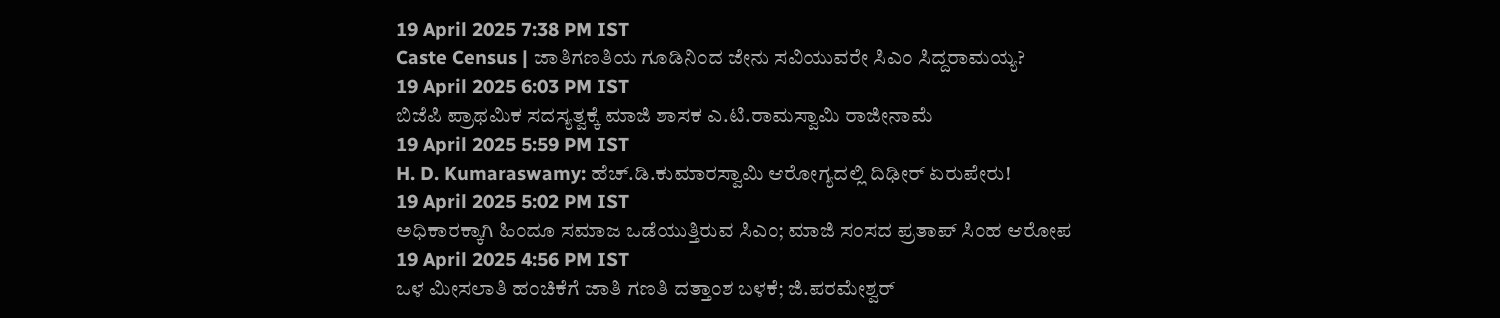19 April 2025 7:38 PM IST
Caste Census | ಜಾತಿಗಣತಿಯ ಗೂಡಿನಿಂದ ಜೇನು ಸವಿಯುವರೇ ಸಿಎಂ ಸಿದ್ದರಾಮಯ್ಯ?
19 April 2025 6:03 PM IST
ಬಿಜೆಪಿ ಪ್ರಾಥಮಿಕ ಸದಸ್ಯತ್ವಕ್ಕೆ ಮಾಜಿ ಶಾಸಕ ಎ.ಟಿ.ರಾಮಸ್ವಾಮಿ ರಾಜೀನಾಮೆ
19 April 2025 5:59 PM IST
H. D. Kumaraswamy: ಹೆಚ್.ಡಿ.ಕುಮಾರಸ್ವಾಮಿ ಆರೋಗ್ಯದಲ್ಲಿ ದಿಢೀರ್ ಏರುಪೇರು!
19 April 2025 5:02 PM IST
ಅಧಿಕಾರಕ್ಕಾಗಿ ಹಿಂದೂ ಸಮಾಜ ಒಡೆಯುತ್ತಿರುವ ಸಿಎಂ; ಮಾಜಿ ಸಂಸದ ಪ್ರತಾಪ್ ಸಿಂಹ ಆರೋಪ
19 April 2025 4:56 PM IST
ಒಳ ಮೀಸಲಾತಿ ಹಂಚಿಕೆಗೆ ಜಾತಿ ಗಣತಿ ದತ್ತಾಂಶ ಬಳಕೆ; ಜಿ.ಪರಮೇಶ್ವರ್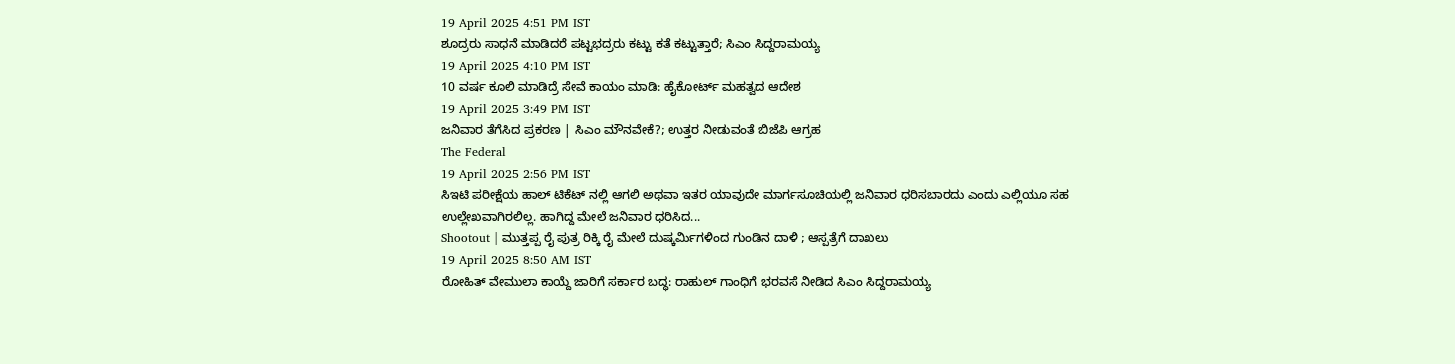19 April 2025 4:51 PM IST
ಶೂದ್ರರು ಸಾಧನೆ ಮಾಡಿದರೆ ಪಟ್ಟಭದ್ರರು ಕಟ್ಟು ಕತೆ ಕಟ್ಟುತ್ತಾರೆ; ಸಿಎಂ ಸಿದ್ದರಾಮಯ್ಯ
19 April 2025 4:10 PM IST
10 ವರ್ಷ ಕೂಲಿ ಮಾಡಿದ್ರೆ ಸೇವೆ ಕಾಯಂ ಮಾಡಿ: ಹೈಕೋರ್ಟ್ ಮಹತ್ವದ ಆದೇಶ
19 April 2025 3:49 PM IST
ಜನಿವಾರ ತೆಗೆಸಿದ ಪ್ರಕರಣ | ಸಿಎಂ ಮೌನವೇಕೆ?; ಉತ್ತರ ನೀಡುವಂತೆ ಬಿಜೆಪಿ ಆಗ್ರಹ
The Federal
19 April 2025 2:56 PM IST
ಸಿಇಟಿ ಪರೀಕ್ಷೆಯ ಹಾಲ್ ಟಿಕೆಟ್ ನಲ್ಲಿ ಆಗಲಿ ಅಥವಾ ಇತರ ಯಾವುದೇ ಮಾರ್ಗಸೂಚಿಯಲ್ಲಿ ಜನಿವಾರ ಧರಿಸಬಾರದು ಎಂದು ಎಲ್ಲಿಯೂ ಸಹ ಉಲ್ಲೇಖವಾಗಿರಲಿಲ್ಲ. ಹಾಗಿದ್ದ ಮೇಲೆ ಜನಿವಾರ ಧರಿಸಿದ...
Shootout | ಮುತ್ತಪ್ಪ ರೈ ಪುತ್ರ ರಿಕ್ಕಿ ರೈ ಮೇಲೆ ದುಷ್ಕರ್ಮಿಗಳಿಂದ ಗುಂಡಿನ ದಾಳಿ ; ಆಸ್ಪತ್ರೆಗೆ ದಾಖಲು
19 April 2025 8:50 AM IST
ರೋಹಿತ್ ವೇಮುಲಾ ಕಾಯ್ದೆ ಜಾರಿಗೆ ಸರ್ಕಾರ ಬದ್ಧ: ರಾಹುಲ್ ಗಾಂಧಿಗೆ ಭರವಸೆ ನೀಡಿದ ಸಿಎಂ ಸಿದ್ದರಾಮಯ್ಯ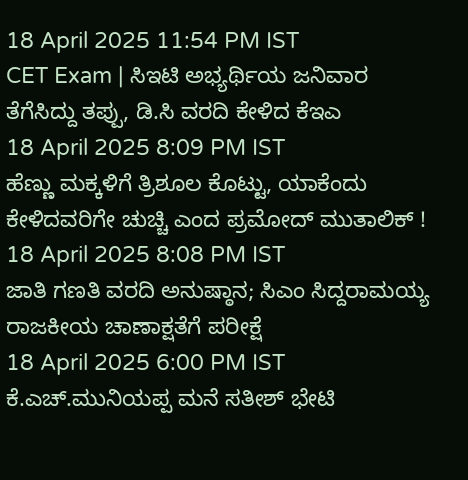18 April 2025 11:54 PM IST
CET Exam | ಸಿಇಟಿ ಅಭ್ಯರ್ಥಿಯ ಜನಿವಾರ ತೆಗೆಸಿದ್ದು ತಪ್ಪು, ಡಿ.ಸಿ ವರದಿ ಕೇಳಿದ ಕೆಇಎ
18 April 2025 8:09 PM IST
ಹೆಣ್ಣು ಮಕ್ಕಳಿಗೆ ತ್ರಿಶೂಲ ಕೊಟ್ಟು, ಯಾಕೆಂದು ಕೇಳಿದವರಿಗೇ ಚುಚ್ಚಿ ಎಂದ ಪ್ರಮೋದ್ ಮುತಾಲಿಕ್ !
18 April 2025 8:08 PM IST
ಜಾತಿ ಗಣತಿ ವರದಿ ಅನುಷ್ಠಾನ; ಸಿಎಂ ಸಿದ್ದರಾಮಯ್ಯ ರಾಜಕೀಯ ಚಾಣಾಕ್ಷತೆಗೆ ಪರೀಕ್ಷೆ
18 April 2025 6:00 PM IST
ಕೆ.ಎಚ್.ಮುನಿಯಪ್ಪ ಮನೆ ಸತೀಶ್ ಭೇಟಿ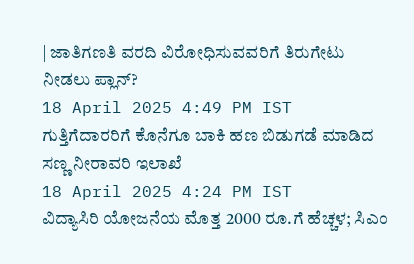| ಜಾತಿಗಣತಿ ವರದಿ ವಿರೋಧಿಸುವವರಿಗೆ ತಿರುಗೇಟು ನೀಡಲು ಪ್ಲಾನ್?
18 April 2025 4:49 PM IST
ಗುತ್ತಿಗೆದಾರರಿಗೆ ಕೊನೆಗೂ ಬಾಕಿ ಹಣ ಬಿಡುಗಡೆ ಮಾಡಿದ ಸಣ್ಣ ನೀರಾವರಿ ಇಲಾಖೆ
18 April 2025 4:24 PM IST
ವಿದ್ಯಾಸಿರಿ ಯೋಜನೆಯ ಮೊತ್ತ 2000 ರೂ.ಗೆ ಹೆಚ್ಚಳ; ಸಿಎಂ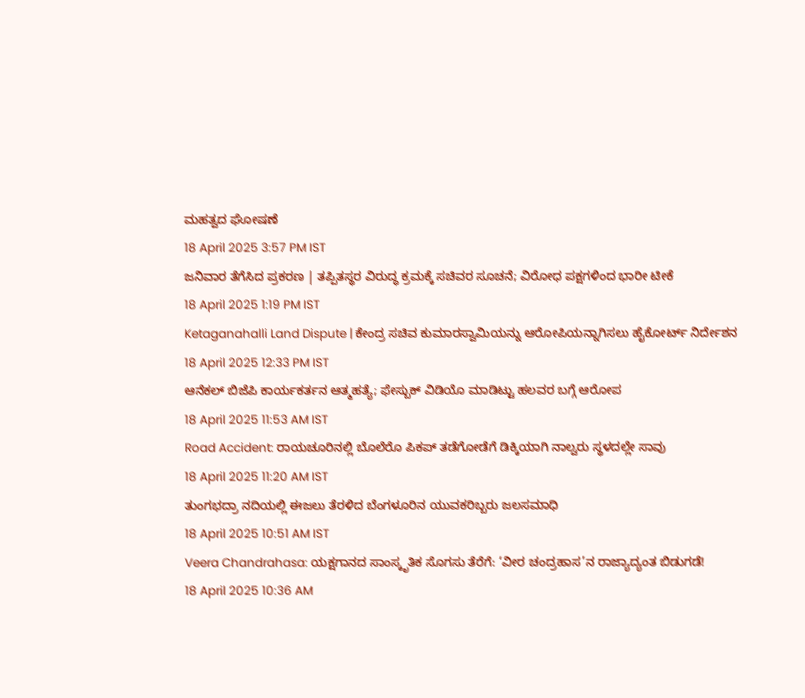ಮಹತ್ವದ ಘೋಷಣೆ
18 April 2025 3:57 PM IST
ಜನಿವಾರ ತೆಗೆಸಿದ ಪ್ರಕರಣ | ತಪ್ಪಿತಸ್ಥರ ವಿರುದ್ಧ ಕ್ರಮಕ್ಕೆ ಸಚಿವರ ಸೂಚನೆ; ವಿರೋಧ ಪಕ್ಷಗಳಿಂದ ಭಾರೀ ಟೀಕೆ
18 April 2025 1:19 PM IST
Ketaganahalli Land Dispute | ಕೇಂದ್ರ ಸಚಿವ ಕುಮಾರಸ್ವಾಮಿಯನ್ನು ಆರೋಪಿಯನ್ನಾಗಿಸಲು ಹೈಕೋರ್ಟ್ ನಿರ್ದೇಶನ
18 April 2025 12:33 PM IST
ಆನೆಕಲ್ ಬಿಜೆಪಿ ಕಾರ್ಯಕರ್ತನ ಆತ್ಮಹತ್ಯೆ; ಫೇಸ್ಬುಕ್ ವಿಡಿಯೊ ಮಾಡಿಟ್ಟು ಹಲವರ ಬಗ್ಗೆ ಆರೋಪ
18 April 2025 11:53 AM IST
Road Accident: ರಾಯಚೂರಿನಲ್ಲಿ ಬೊಲೆರೊ ಪಿಕಪ್ ತಡೆಗೋಡೆಗೆ ಡಿಕ್ಕಿಯಾಗಿ ನಾಲ್ವರು ಸ್ಥಳದಲ್ಲೇ ಸಾವು
18 April 2025 11:20 AM IST
ತುಂಗಭದ್ರಾ ನದಿಯಲ್ಲಿ ಈಜಲು ತೆರಳಿದ ಬೆಂಗಳೂರಿನ ಯುವಕರಿಬ್ಬರು ಜಲಸಮಾಧಿ
18 April 2025 10:51 AM IST
Veera Chandrahasa: ಯಕ್ಷಗಾನದ ಸಾಂಸ್ಕೃತಿಕ ಸೊಗಸು ತೆರೆಗೆ: ‘ವೀರ ಚಂದ್ರಹಾಸ’ನ ರಾಜ್ಯಾದ್ಯಂತ ಬಿಡುಗಡೆ!
18 April 2025 10:36 AM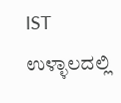IST
ಉಳ್ಳಾಲದಲ್ಲಿ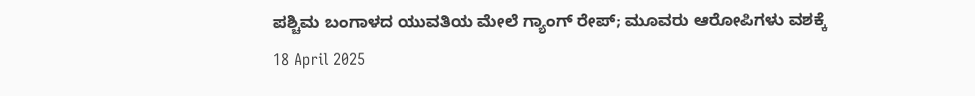ಪಶ್ಚಿಮ ಬಂಗಾಳದ ಯುವತಿಯ ಮೇಲೆ ಗ್ಯಾಂಗ್ ರೇಪ್; ಮೂವರು ಆರೋಪಿಗಳು ವಶಕ್ಕೆ
18 April 2025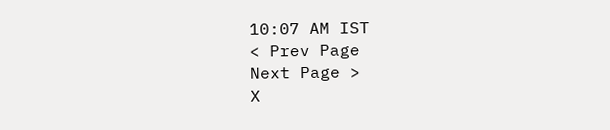10:07 AM IST
< Prev Page
Next Page >
X